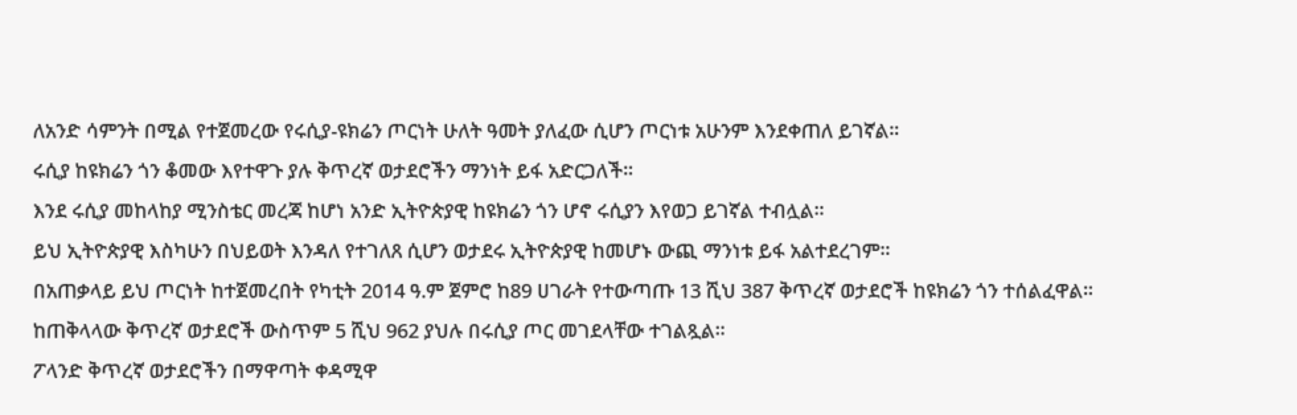ለአንድ ሳምንት በሚል የተጀመረው የሩሲያ-ዩክሬን ጦርነት ሁለት ዓመት ያለፈው ሲሆን ጦርነቱ አሁንም እንደቀጠለ ይገኛል።
ሩሲያ ከዩክሬን ጎን ቆመው እየተዋጉ ያሉ ቅጥረኛ ወታደሮችን ማንነት ይፋ አድርጋለች።
እንደ ሩሲያ መከላከያ ሚንስቴር መረጃ ከሆነ አንድ ኢትዮጵያዊ ከዩክሬን ጎን ሆኖ ሩሲያን እየወጋ ይገኛል ተብሏል።
ይህ ኢትዮጵያዊ እስካሁን በህይወት እንዳለ የተገለጸ ሲሆን ወታደሩ ኢትዮጵያዊ ከመሆኑ ውጪ ማንነቱ ይፋ አልተደረገም።
በአጠቃላይ ይህ ጦርነት ከተጀመረበት የካቲት 2014 ዓ.ም ጀምሮ ከ89 ሀገራት የተውጣጡ 13 ሺህ 387 ቅጥረኛ ወታደሮች ከዩክሬን ጎን ተሰልፈዋል።
ከጠቅላላው ቅጥረኛ ወታደሮች ውስጥም 5 ሺህ 962 ያህሉ በሩሲያ ጦር መገደላቸው ተገልጿል።
ፖላንድ ቅጥረኛ ወታደሮችን በማዋጣት ቀዳሚዋ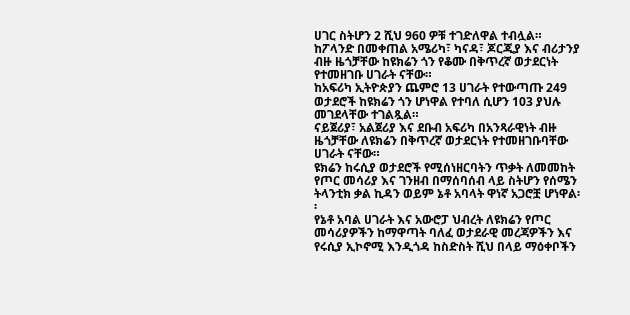ሀገር ስትሆን 2 ሺህ 960 ዎቹ ተገድለዋል ተብሏል።
ከፖላንድ በመቀጠል አሜሪካ፣ ካናዳ፣ ጆርጂያ እና ብሪታንያ ብዙ ዜጎቻቸው ከዩክሬን ጎን የቆሙ በቅጥረኛ ወታደርነት የተመዘገቡ ሀገራት ናቸው።
ከአፍሪካ ኢትዮጵያን ጨምሮ 13 ሀገራት የተውጣጡ 249 ወታደሮች ከዩክሬን ጎን ሆነዋል የተባለ ሲሆን 103 ያህሉ መገደላቸው ተገልጿል።
ናይጀሪያ፣ አልጀሪያ እና ደቡብ አፍሪካ በአንጻራዊነት ብዙ ዜጎቻቸው ለዩክሬን በቅጥረኛ ወታደርነት የተመዘገቡባቸው ሀገራት ናቸው።
ዩክሬን ከሩሲያ ወታደሮች የሚሰነዘርባትን ጥቃት ለመመከት የጦር መሳሪያ እና ገንዘብ በማሰባሰብ ላይ ስትሆን የሰሜን ትላንቲክ ቃል ኪዳን ወይም ኔቶ አባላት ዋነኛ አጋሮቿ ሆነዋል፡፡
የኔቶ አባል ሀገራት እና አውሮፓ ህብረት ለዩክሬን የጦር መሳሪያዎችን ከማዋጣት ባለፈ ወታደራዊ መረጃዎችን እና የሩሲያ ኢኮኖሚ እንዲጎዳ ከስድስት ሺህ በላይ ማዕቀቦችን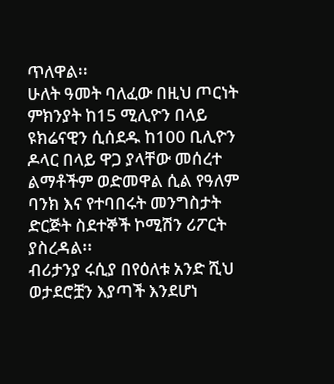ጥለዋል፡፡
ሁለት ዓመት ባለፈው በዚህ ጦርነት ምክንያት ከ15 ሚሊዮን በላይ ዩክሬናዊን ሲሰደዱ ከ100 ቢሊዮን ዶላር በላይ ዋጋ ያላቸው መሰረተ ልማቶችም ወድመዋል ሲል የዓለም ባንክ እና የተባበሩት መንግስታት ድርጅት ስደተኞች ኮሚሽን ሪፖርት ያስረዳል፡፡
ብሪታንያ ሩሲያ በየዕለቱ አንድ ሺህ ወታደሮቿን እያጣች እንደሆነ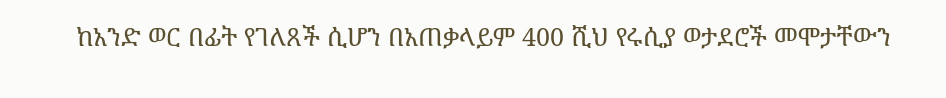ከአንድ ወር በፊት የገለጸች ሲሆን በአጠቃላይም 400 ሺህ የሩሲያ ወታደሮች መሞታቸውን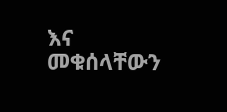እና መቁሰላቸውን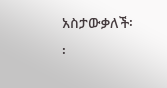አስታውቃለች፡፡